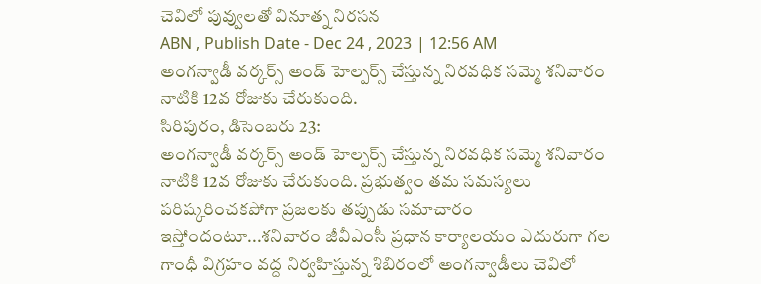చెవిలో పువ్వులతో వినూత్న నిరసన
ABN , Publish Date - Dec 24 , 2023 | 12:56 AM
అంగన్వాడీ వర్కర్స్ అండ్ హెల్పర్స్ చేస్తున్న నిరవధిక సమ్మె శనివారం నాటికి 12వ రోజుకు చేరుకుంది.
సిరిపురం, డిసెంబరు 23:
అంగన్వాడీ వర్కర్స్ అండ్ హెల్పర్స్ చేస్తున్న నిరవధిక సమ్మె శనివారం నాటికి 12వ రోజుకు చేరుకుంది. ప్రభుత్వం తమ సమస్యలు పరిష్కరించకపోగా ప్రజలకు తప్పుడు సమాచారం ఇస్తోందంటూ...శనివారం జీవీఎంసీ ప్రధాన కార్యాలయం ఎదురుగా గల గాంధీ విగ్రహం వద్ద నిర్వహిస్తున్న శిబిరంలో అంగన్వాడీలు చెవిలో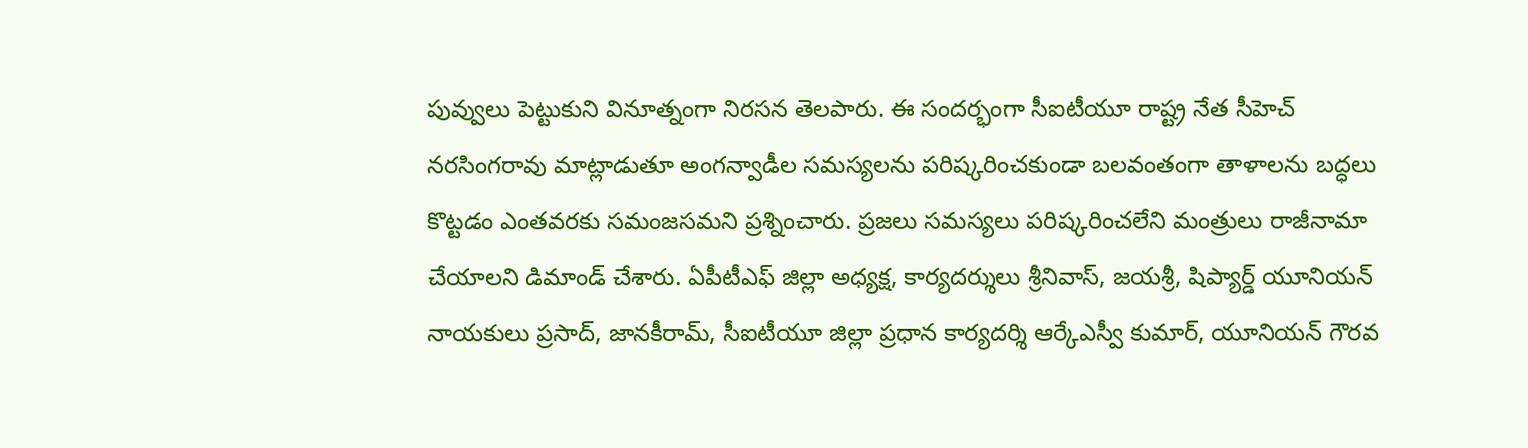పువ్వులు పెట్టుకుని వినూత్నంగా నిరసన తెలపారు. ఈ సందర్భంగా సీఐటీయూ రాష్ట్ర నేత సీహెచ్ నరసింగరావు మాట్లాడుతూ అంగన్వాడీల సమస్యలను పరిష్కరించకుండా బలవంతంగా తాళాలను బద్ధలు కొట్టడం ఎంతవరకు సమంజసమని ప్రశ్నించారు. ప్రజలు సమస్యలు పరిష్కరించలేని మంత్రులు రాజీనామా చేయాలని డిమాండ్ చేశారు. ఏపీటీఎఫ్ జిల్లా అధ్యక్ష, కార్యదర్శులు శ్రీనివాస్, జయశ్రీ, షిప్యార్డ్ యూనియన్ నాయకులు ప్రసాద్, జానకీరామ్, సీఐటీయూ జిల్లా ప్రధాన కార్యదర్శి ఆర్కేఎస్వీ కుమార్, యూనియన్ గౌరవ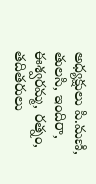అధ్యక్షులు పి.మణి, తులసి, ఇందిరా, ఈశ్వరమ్మ, రత్నం, తదితరులు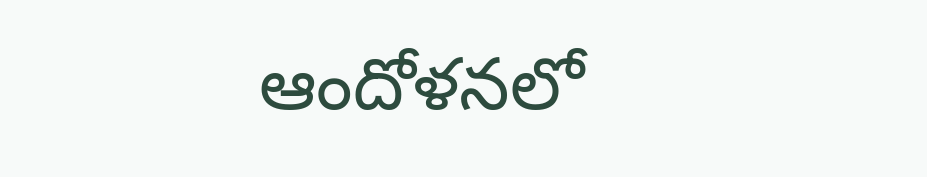ఆందోళనలో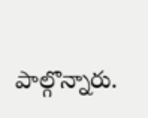పాల్గొన్నారు.